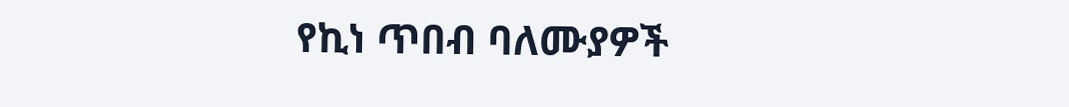የኪነ ጥበብ ባለሙያዎች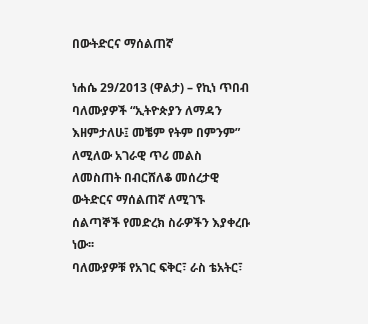በውትድርና ማሰልጠኛ

ነሐሴ 29/2013 (ዋልታ) – የኪነ ጥበብ ባለሙያዎች “ኢትዮጵያን ለማዳን እዘምታለሁ፤ መቼም የትም በምንም” ለሚለው አገራዊ ጥሪ መልስ ለመስጠት በብርሸለቆ መሰረታዊ ውትድርና ማሰልጠኛ ለሚገኙ ሰልጣኞች የመድረክ ስራዎችን እያቀረቡ ነው፡፡
ባለሙያዎቹ የአገር ፍቅር፣ ራስ ቴአትር፣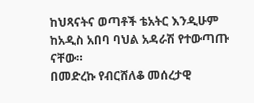ከህጻናትና ወጣቶች ቴአትር እንዲሁም ከአዲስ አበባ ባህል አዳራሽ የተውጣጡ ናቸው።
በመድረኩ የብርሸለቆ መሰረታዊ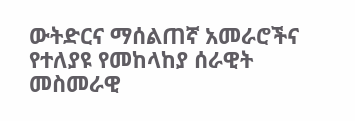ውትድርና ማሰልጠኛ አመራሮችና የተለያዩ የመከላከያ ሰራዊት መስመራዊ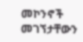መኮንኖች መገኘታቸውን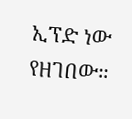ኢፕድ ነው የዘገበው።